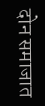दोन समाजात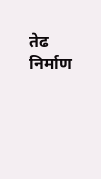तेढ निर्माण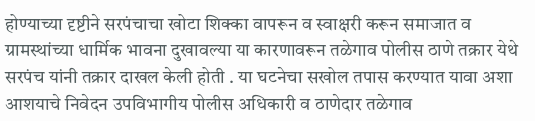होण्याच्या दृष्टीने सरपंचाचा खोटा शिक्का वापरून व स्वाक्षरी करून समाजात व ग्रामस्थांच्या धार्मिक भावना दुखावल्या या कारणावरून तळेगाव पोलीस ठाणे तक्रार येथे सरपंच यांनी तक्रार दाखल केली होती . या घटनेचा सखोल तपास करण्यात यावा अशा आशयाचे निवेदन उपविभागीय पोलीस अधिकारी व ठाणेदार तळेगाव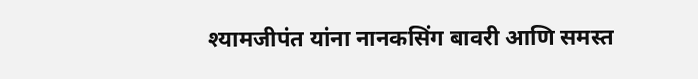श्यामजीपंत यांना नानकसिंग बावरी आणि समस्त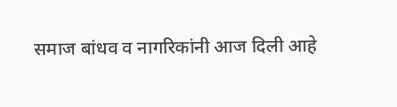समाज बांधव व नागरिकांनी आज दिली आहे